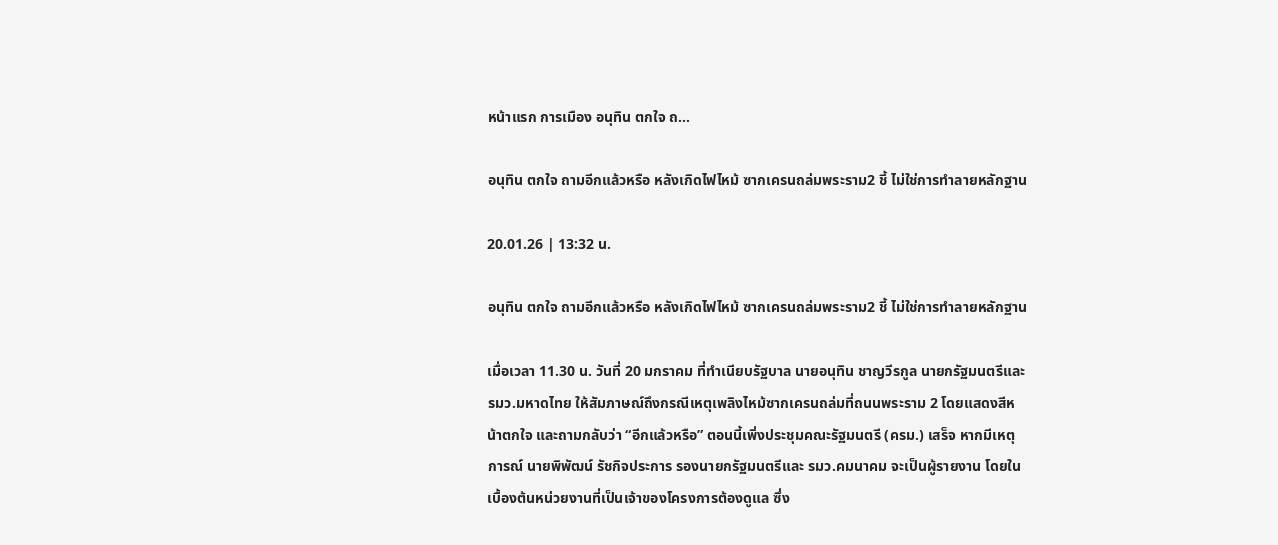หน้าแรก การเมือง อนุทิน ตกใจ ถ...

อนุทิน ตกใจ ถามอีกแล้วหรือ หลังเกิดไฟไหม้ ซากเครนถล่มพระราม2 ชี้ ไม่ใช่การทำลายหลักฐาน

20.01.26 | 13:32 น.

อนุทิน ตกใจ ถามอีกแล้วหรือ หลังเกิดไฟไหม้ ซากเครนถล่มพระราม2 ชี้ ไม่ใช่การทำลายหลักฐาน

เมื่อเวลา 11.30 น. วันที่ 20 มกราคม ที่ทำเนียบรัฐบาล นายอนุทิน ชาญวีรกูล นายกรัฐมนตรีและ รมว.มหาดไทย ให้สัมภาษณ์ถึงกรณีเหตุเพลิงไหม้ซากเครนถล่มที่ถนนพระราม 2 โดยแสดงสีหน้าตกใจ และถามกลับว่า “อีกแล้วหรือ” ตอนนี้เพิ่งประชุมคณะรัฐมนตรี (ครม.) เสร็จ หากมีเหตุการณ์ นายพิพัฒน์ รัชกิจประการ รองนายกรัฐมนตรีและ รมว.คมนาคม จะเป็นผู้รายงาน โดยในเบื้องต้นหน่วยงานที่เป็นเจ้าของโครงการต้องดูแล ซึ่ง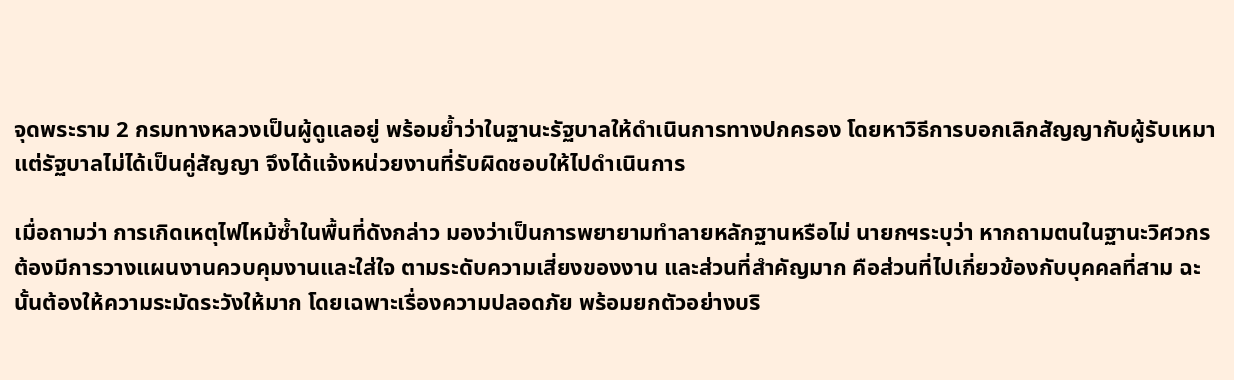จุดพระราม 2 กรมทางหลวงเป็นผู้ดูแลอยู่ พร้อมย้ำว่าในฐานะรัฐบาลให้ดำเนินการทางปกครอง โดยหาวิธีการบอกเลิกสัญญากับผู้รับเหมา แต่รัฐบาลไม่ได้เป็นคู่สัญญา จึงได้แจ้งหน่วยงานที่รับผิดชอบให้ไปดำเนินการ

เมื่อถามว่า การเกิดเหตุไฟไหม้ซ้ำในพื้นที่ดังกล่าว มองว่าเป็นการพยายามทำลายหลักฐานหรือไม่ นายกฯระบุว่า หากถามตนในฐานะวิศวกร ต้องมีการวางแผนงานควบคุมงานและใส่ใจ ตามระดับความเสี่ยงของงาน และส่วนที่สำคัญมาก คือส่วนที่ไปเกี่ยวข้องกับบุคคลที่สาม ฉะนั้นต้องให้ความระมัดระวังให้มาก โดยเฉพาะเรื่องความปลอดภัย พร้อมยกตัวอย่างบริ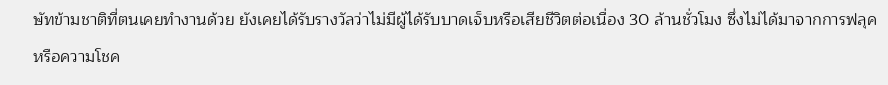ษัทข้ามชาติที่ตนเคยทำงานด้วย ยังเคยได้รับรางวัลว่าไม่มีผู้ได้รับบาดเจ็บหรือเสียชีวิตต่อเนื่อง 30 ล้านชั่วโมง ซึ่งไม่ได้มาจากการฟลุคหรือความโชค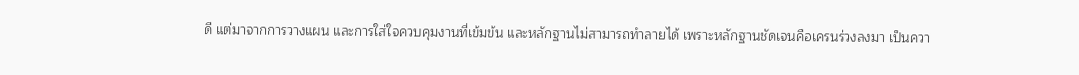ดี แต่มาจากการวางแผน และการใส่ใจควบคุมงานที่เข้มข้น และหลักฐานไม่สามารถทำลายได้ เพราะหลักฐานชัดเจนคือเครนร่วงลงมา เป็นควา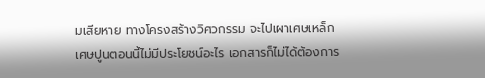มเสียหาย ทางโครงสร้างวิศวกรรม จะไปเผาเศษเหล็กเศษปูนตอนนี้ไม่มีประโยชน์อะไร เอกสารก็ไม่ได้ต้องการ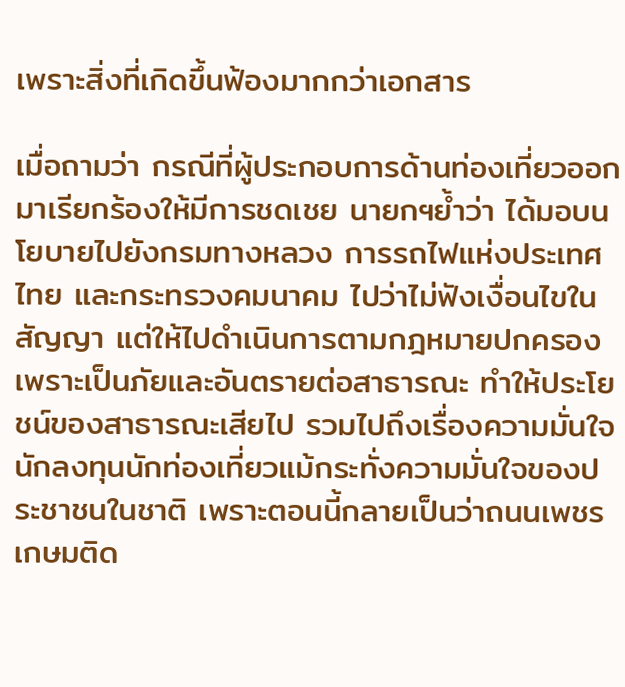เพราะสิ่งที่เกิดขึ้นฟ้องมากกว่าเอกสาร

เมื่อถามว่า กรณีที่ผู้ประกอบการด้านท่องเที่ยวออกมาเรียกร้องให้มีการชดเชย นายกฯย้ำว่า ได้มอบนโยบายไปยังกรมทางหลวง การรถไฟแห่งประเทศไทย และกระทรวงคมนาคม ไปว่าไม่ฟังเงื่อนไขในสัญญา แต่ให้ไปดำเนินการตามกฎหมายปกครอง เพราะเป็นภัยและอันตรายต่อสาธารณะ ทำให้ประโยชน์ของสาธารณะเสียไป รวมไปถึงเรื่องความมั่นใจ นักลงทุนนักท่องเที่ยวแม้กระทั่งความมั่นใจของประชาชนในชาติ เพราะตอนนี้กลายเป็นว่าถนนเพชรเกษมติด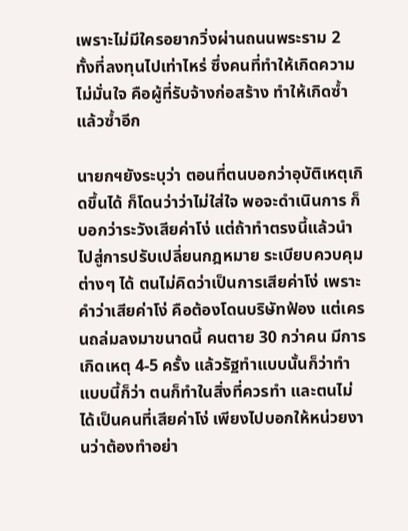เพราะไม่มีใครอยากวิ่งผ่านถนนพระราม 2 ทั้งที่ลงทุนไปเท่าไหร่ ซึ่งคนที่ทำให้เกิดความไม่มั่นใจ คือผู้ที่รับจ้างก่อสร้าง ทำให้เกิดซ้ำแล้วซ้ำอีก

นายกฯยังระบุว่า ตอนที่ตนบอกว่าอุบัติเหตุเกิดขึ้นได้ ก็โดนว่าว่าไม่ใส่ใจ พอจะดำเนินการ ก็บอกว่าระวังเสียค่าโง่ แต่ถ้าทำตรงนี้แล้วนำไปสู่การปรับเปลี่ยนกฎหมาย ระเบียบควบคุมต่างๆ ได้ ตนไม่คิดว่าเป็นการเสียค่าโง่ เพราะคำว่าเสียค่าโง่ คือต้องโดนบริษัทฟ้อง แต่เครนถล่มลงมาขนาดนี้ คนตาย 30 กว่าคน มีการเกิดเหตุ 4-5 ครั้ง แล้วรัฐทำแบบนั้นก็ว่าทำแบบนี้ก็ว่า ตนก็ทำในสิ่งที่ควรทำ และตนไม่ได้เป็นคนที่เสียค่าโง่ เพียงไปบอกให้หน่วยงานว่าต้องทำอย่า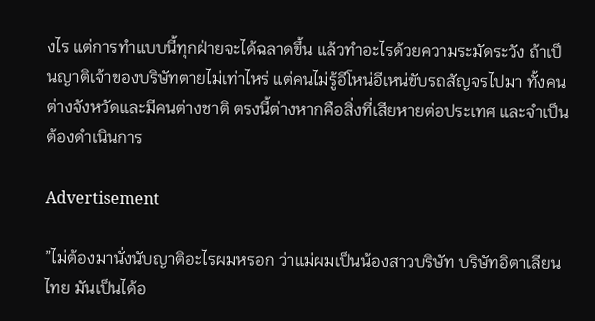งไร แต่การทำแบบนี้ทุกฝ่ายจะได้ฉลาดขึ้น แล้วทำอะไรด้วยความระมัดระวัง ถ้าเป็นญาติเจ้าของบริษัทตายไม่เท่าไหร่ แต่คนไม่รู้อีโหน่อีเหน่ขับรถสัญจรไปมา ทั้งคนต่างจังหวัดและมีคนต่างชาติ ตรงนี้ต่างหากคือสิ่งที่เสียหายต่อประเทศ และจำเป็นต้องดำเนินการ

Advertisement

”ไม่ต้องมานั่งนับญาติอะไรผมหรอก ว่าแม่ผมเป็นน้องสาวบริษัท บริษัทอิตาเลียนไทย มันเป็นได้อ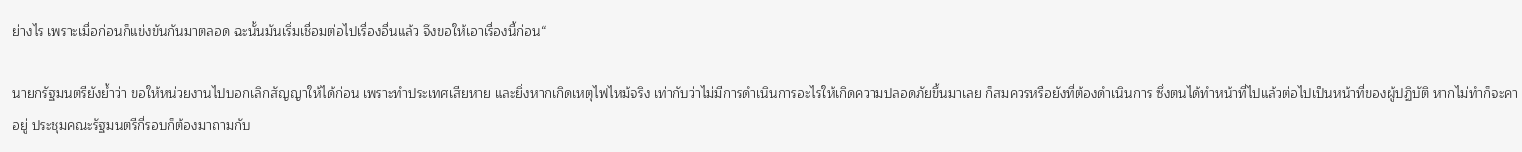ย่างไร เพราะเมื่อก่อนก็แข่งขันกันมาตลอด ฉะนั้นมันเริ่มเชื่อมต่อไปเรื่องอื่นแล้ว จึงขอให้เอาเรื่องนี้ก่อน“

นายกรัฐมนตรียังย้ำว่า ขอให้หน่วยงานไปบอกเลิกสัญญาให้ได้ก่อน เพราะทำประเทศเสียหาย และยิ่งหากเกิดเหตุไฟไหม้จริง เท่ากับว่าไม่มีการดำเนินการอะไรให้เกิดความปลอดภัยขึ้นมาเลย ก็สมควรหรือยังที่ต้องดำเนินการ ซึ่งตนได้ทำหน้าที่ไปแล้วต่อไปเป็นหน้าที่ของผู้ปฏิบัติ หากไม่ทำก็จะคาอยู่ ประชุมคณะรัฐมนตรีกี่รอบก็ต้องมาถามกับ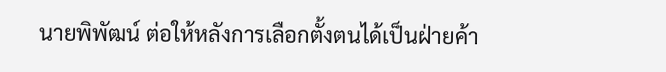นายพิพัฒน์ ต่อให้หลังการเลือกตั้งตนได้เป็นฝ่ายค้า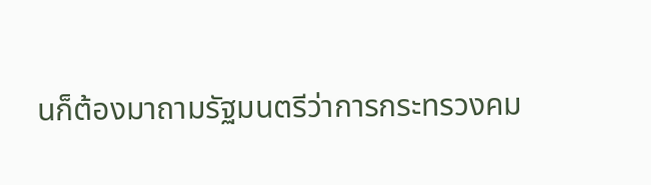นก็ต้องมาถามรัฐมนตรีว่าการกระทรวงคม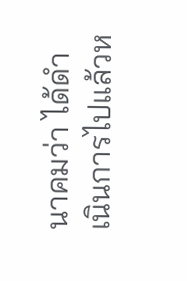นาคมว่า ได้ดำเนินการไปแล้วห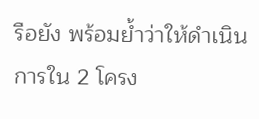รือยัง พร้อมย้ำว่าให้ดำเนินการใน 2 โครง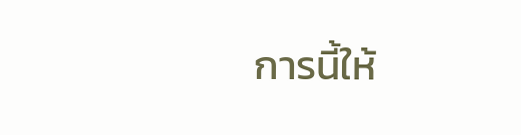การนี้ให้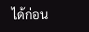ได้ก่อน